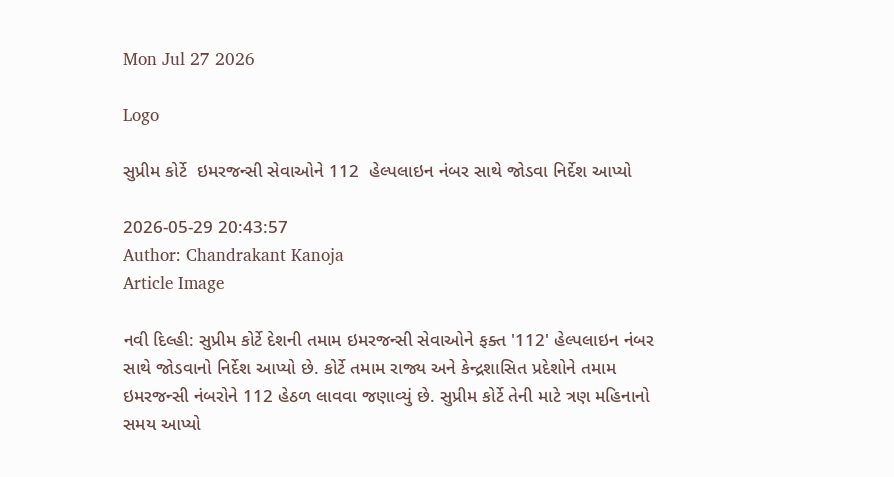Mon Jul 27 2026

Logo

સુપ્રીમ કોર્ટે  ઇમરજન્સી સેવાઓને 112  હેલ્પલાઇન નંબર સાથે જોડવા નિર્દેશ આપ્યો

2026-05-29 20:43:57
Author: Chandrakant Kanoja
Article Image

નવી દિલ્હી: સુપ્રીમ કોર્ટે દેશની તમામ ઇમરજન્સી સેવાઓને ફક્ત '112' હેલ્પલાઇન નંબર સાથે જોડવાનો નિર્દેશ આપ્યો છે. કોર્ટે તમામ રાજ્ય અને કેન્દ્રશાસિત પ્રદેશોને તમામ ઇમરજન્સી નંબરોને 112 હેઠળ લાવવા જણાવ્યું છે. સુપ્રીમ કોર્ટે તેની માટે ત્રણ મહિનાનો સમય આપ્યો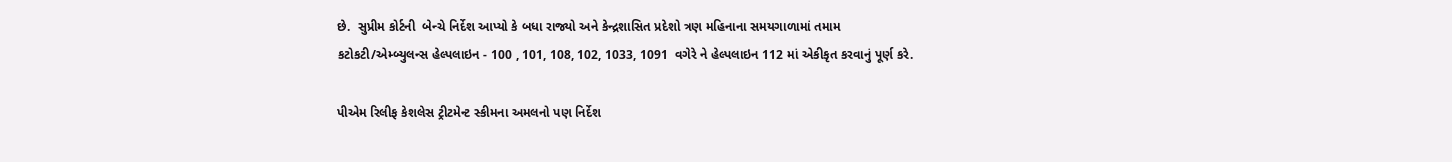છે.  સુપ્રીમ કોર્ટની  બેન્ચે નિર્દેશ આપ્યો કે બધા રાજ્યો અને કેન્દ્રશાસિત પ્રદેશો ત્રણ મહિનાના સમયગાળામાં તમામ કટોકટી/એમ્બ્યુલન્સ હેલ્પલાઇન - 100 , 101, 108, 102, 1033, 1091  વગેરે ને હેલ્પલાઇન 112 માં એકીકૃત કરવાનું પૂર્ણ કરે.

પીએમ રિલીફ કેશલેસ ટ્રીટમેન્ટ સ્કીમના અમલનો પણ નિર્દેશ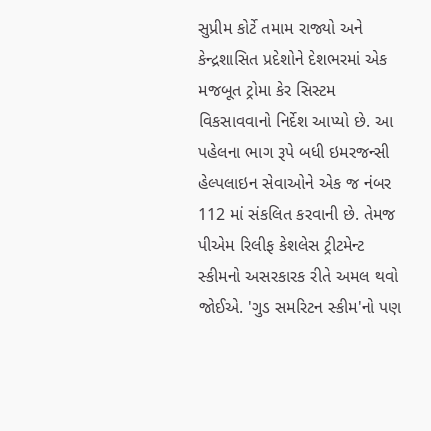સુપ્રીમ કોર્ટે તમામ રાજ્યો અને કેન્દ્રશાસિત પ્રદેશોને દેશભરમાં એક મજબૂત ટ્રોમા કેર સિસ્ટમ વિકસાવવાનો નિર્દેશ આપ્યો છે. આ પહેલના ભાગ રૂપે બધી ઇમરજન્સી હેલ્પલાઇન સેવાઓને એક જ નંબર 112 માં સંકલિત કરવાની છે. તેમજ પીએમ રિલીફ કેશલેસ ટ્રીટમેન્ટ સ્કીમનો અસરકારક રીતે અમલ થવો જોઈએ. 'ગુડ સમરિટન સ્કીમ'નો પણ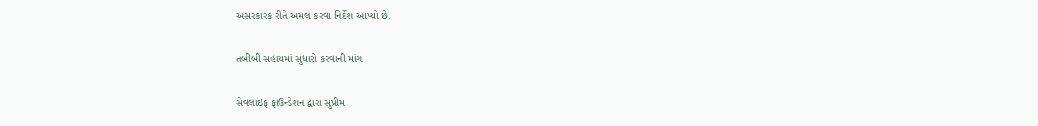અસરકારક રીતે અમલ કરવા નિર્દેશ આપ્યો છે.

તબીબી સહાયમાં સુધારો કરવાની માંગ

સેવલાઇફ ફાઉન્ડેશન દ્વારા સુપ્રીમ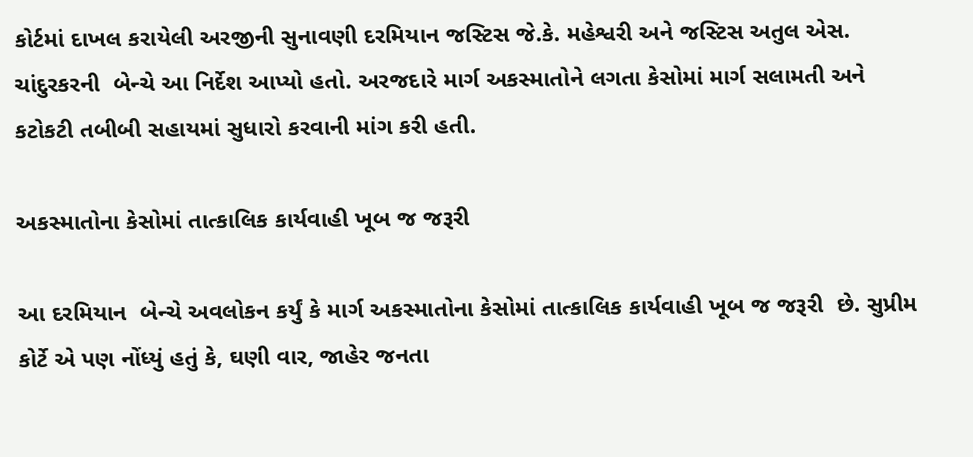કોર્ટમાં દાખલ કરાયેલી અરજીની સુનાવણી દરમિયાન જસ્ટિસ જે.કે. મહેશ્વરી અને જસ્ટિસ અતુલ એસ. ચાંદુરકરની  બેન્ચે આ નિર્દેશ આપ્યો હતો. અરજદારે માર્ગ અકસ્માતોને લગતા કેસોમાં માર્ગ સલામતી અને કટોકટી તબીબી સહાયમાં સુધારો કરવાની માંગ કરી હતી.

અકસ્માતોના કેસોમાં તાત્કાલિક કાર્યવાહી ખૂબ જ જરૂરી

આ દરમિયાન  બેન્ચે અવલોકન કર્યું કે માર્ગ અકસ્માતોના કેસોમાં તાત્કાલિક કાર્યવાહી ખૂબ જ જરૂરી  છે. સુપ્રીમ કોર્ટે એ પણ નોંધ્યું હતું કે, ઘણી વાર, જાહેર જનતા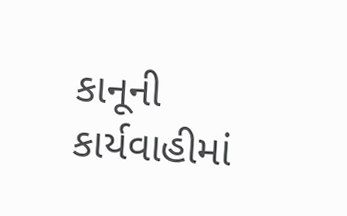કાનૂની કાર્યવાહીમાં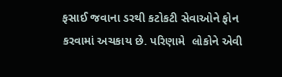ફસાઈ જવાના ડરથી કટોકટી સેવાઓને ફોન કરવામાં અચકાય છે. પરિણામે  લોકોને એવી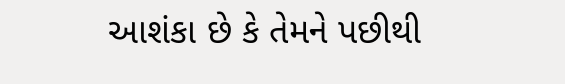આશંકા છે કે તેમને પછીથી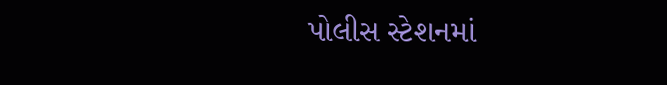પોલીસ સ્ટેશનમાં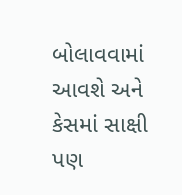બોલાવવામાં આવશે અને કેસમાં સાક્ષી પણ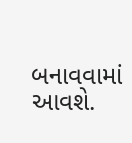બનાવવામાં આવશે.